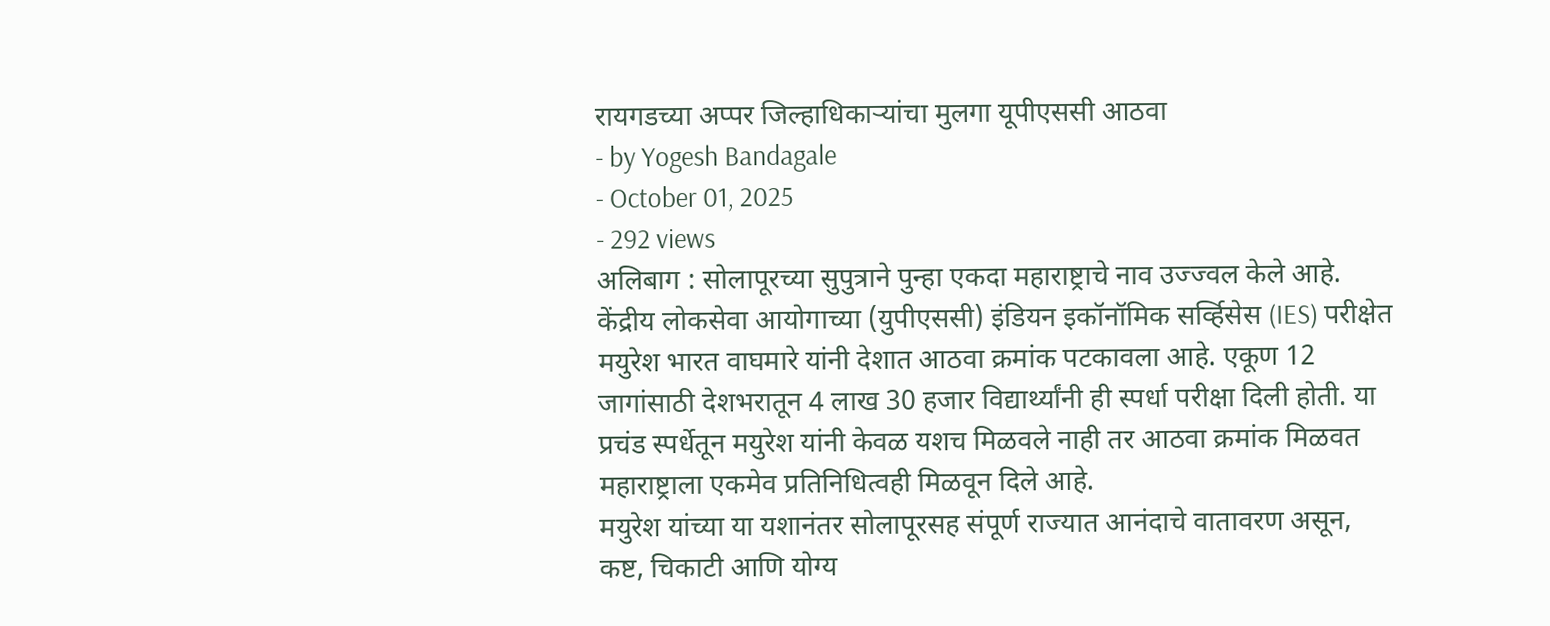रायगडच्या अप्पर जिल्हाधिकाऱ्यांचा मुलगा यूपीएससी आठवा
- by Yogesh Bandagale
- October 01, 2025
- 292 views
अलिबाग : सोलापूरच्या सुपुत्राने पुन्हा एकदा महाराष्ट्राचे नाव उज्ज्वल केले आहे. केंद्रीय लोकसेवा आयोगाच्या (युपीएससी) इंडियन इकॉनॉमिक सर्व्हिसेस (IES) परीक्षेत मयुरेश भारत वाघमारे यांनी देशात आठवा क्रमांक पटकावला आहे. एकूण 12 जागांसाठी देशभरातून 4 लाख 30 हजार विद्यार्थ्यांनी ही स्पर्धा परीक्षा दिली होती. या प्रचंड स्पर्धेतून मयुरेश यांनी केवळ यशच मिळवले नाही तर आठवा क्रमांक मिळवत महाराष्ट्राला एकमेव प्रतिनिधित्वही मिळवून दिले आहे.
मयुरेश यांच्या या यशानंतर सोलापूरसह संपूर्ण राज्यात आनंदाचे वातावरण असून, कष्ट, चिकाटी आणि योग्य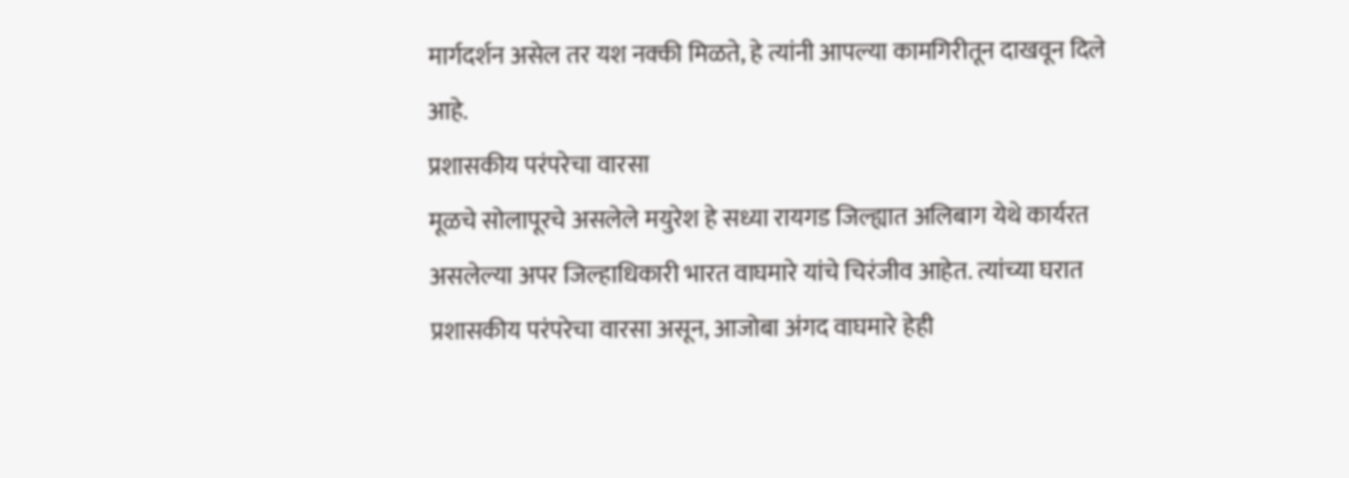मार्गदर्शन असेल तर यश नक्की मिळते, हे त्यांनी आपल्या कामगिरीतून दाखवून दिले आहे.
प्रशासकीय परंपरेचा वारसा
मूळचे सोलापूरचे असलेले मयुरेश हे सध्या रायगड जिल्ह्यात अलिबाग येथे कार्यरत असलेल्या अपर जिल्हाधिकारी भारत वाघमारे यांचे चिरंजीव आहेत. त्यांच्या घरात प्रशासकीय परंपरेचा वारसा असून, आजोबा अंगद वाघमारे हेही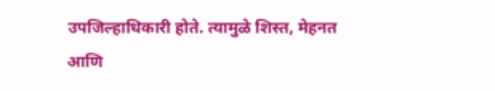उपजिल्हाधिकारी होते. त्यामुळे शिस्त, मेहनत आणि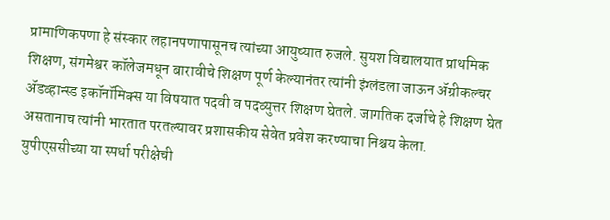प्रामाणिकपणा हे संस्कार लहानपणापासूनच त्यांच्या आयुष्यात रुजले. सुयश विद्यालयात प्राथमिक शिक्षण, संगमेश्वर कॉलेजमधून बारावीचे शिक्षण पूर्ण केल्यानंतर त्यांनी इंग्लंडला जाऊन ॲग्रीकल्चर ॲडव्हान्स्ड इकॉनॉमिक्स या विषयात पदवी व पदव्युत्तर शिक्षण घेतले. जागतिक दर्जाचे हे शिक्षण घेत असतानाच त्यांनी भारतात परतल्यावर प्रशासकीय सेवेत प्रवेश करण्याचा निश्चय केला.
युपीएससीच्या या स्पर्धा परीक्षेची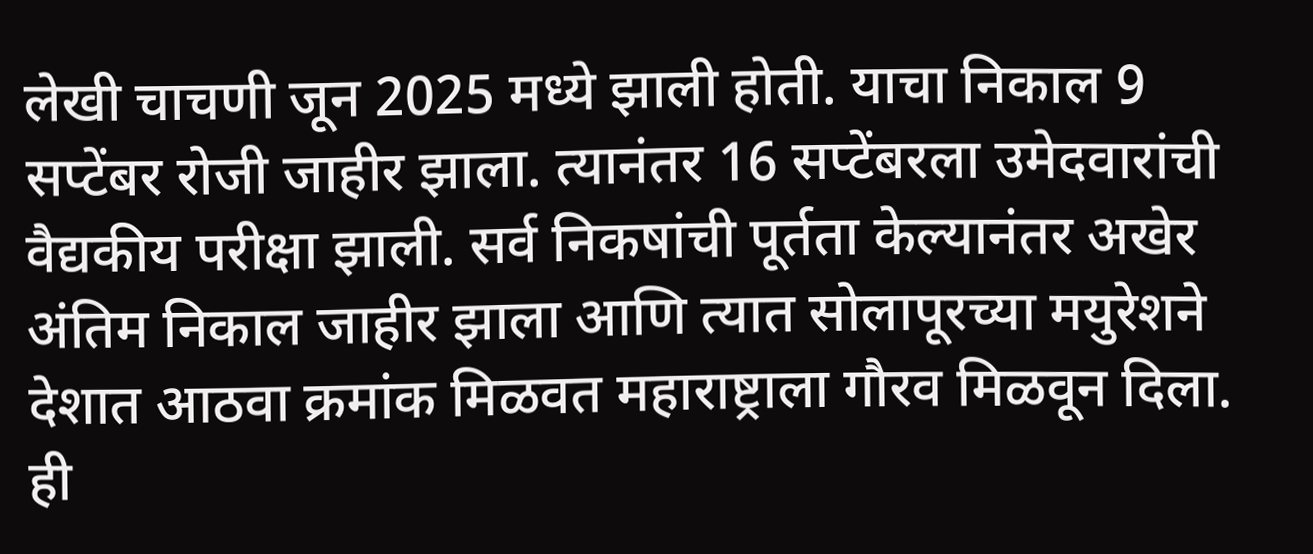लेखी चाचणी जून 2025 मध्ये झाली होती. याचा निकाल 9 सप्टेंबर रोजी जाहीर झाला. त्यानंतर 16 सप्टेंबरला उमेदवारांची वैद्यकीय परीक्षा झाली. सर्व निकषांची पूर्तता केल्यानंतर अखेर अंतिम निकाल जाहीर झाला आणि त्यात सोलापूरच्या मयुरेशने देशात आठवा क्रमांक मिळवत महाराष्ट्राला गौरव मिळवून दिला. ही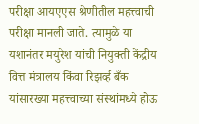परीक्षा आयएएस श्रेणीतील महत्त्वाची परीक्षा मानली जाते. त्यामुळे या यशानंतर मयुरेश यांची नियुक्ती केंद्रीय वित्त मंत्रालय किंवा रिझर्व्ह बँक यांसारख्या महत्त्वाच्या संस्थांमध्ये होऊ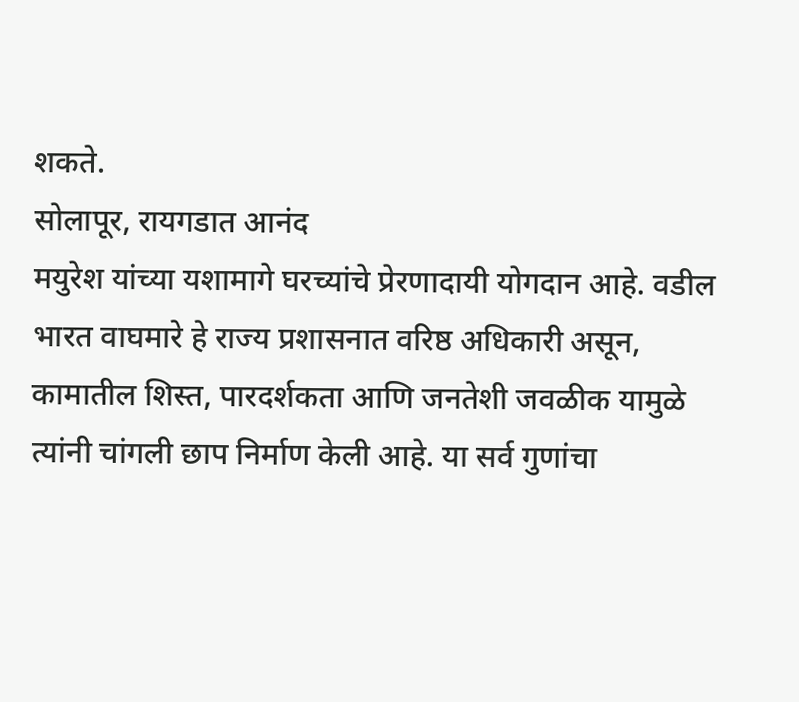शकते.
सोलापूर, रायगडात आनंद
मयुरेश यांच्या यशामागे घरच्यांचे प्रेरणादायी योगदान आहे. वडील भारत वाघमारे हे राज्य प्रशासनात वरिष्ठ अधिकारी असून, कामातील शिस्त, पारदर्शकता आणि जनतेशी जवळीक यामुळे त्यांनी चांगली छाप निर्माण केली आहे. या सर्व गुणांचा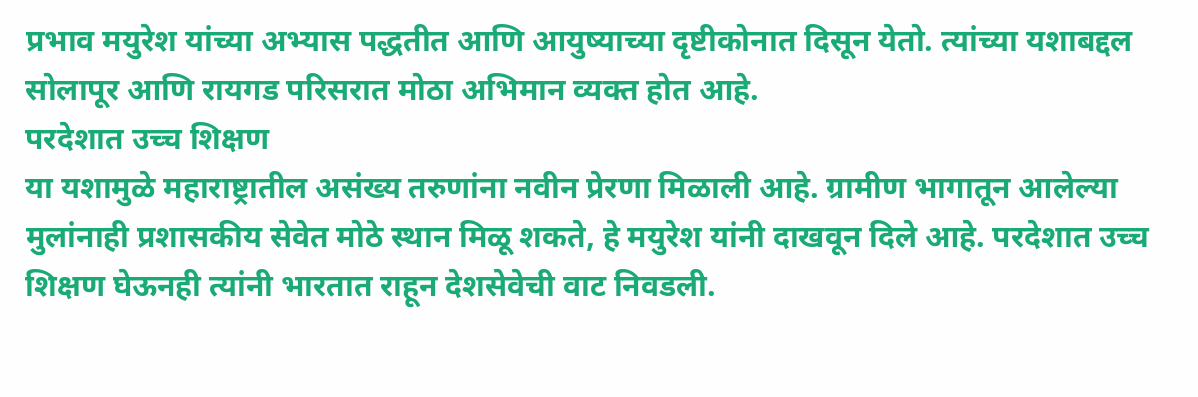प्रभाव मयुरेश यांच्या अभ्यास पद्धतीत आणि आयुष्याच्या दृष्टीकोनात दिसून येतो. त्यांच्या यशाबद्दल सोलापूर आणि रायगड परिसरात मोठा अभिमान व्यक्त होत आहे.
परदेशात उच्च शिक्षण
या यशामुळे महाराष्ट्रातील असंख्य तरुणांना नवीन प्रेरणा मिळाली आहे. ग्रामीण भागातून आलेल्या मुलांनाही प्रशासकीय सेवेत मोठे स्थान मिळू शकते, हे मयुरेश यांनी दाखवून दिले आहे. परदेशात उच्च शिक्षण घेऊनही त्यांनी भारतात राहून देशसेवेची वाट निवडली.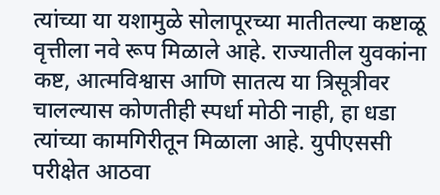त्यांच्या या यशामुळे सोलापूरच्या मातीतल्या कष्टाळू वृत्तीला नवे रूप मिळाले आहे. राज्यातील युवकांना कष्ट, आत्मविश्वास आणि सातत्य या त्रिसूत्रीवर चालल्यास कोणतीही स्पर्धा मोठी नाही, हा धडा त्यांच्या कामगिरीतून मिळाला आहे. युपीएससी परीक्षेत आठवा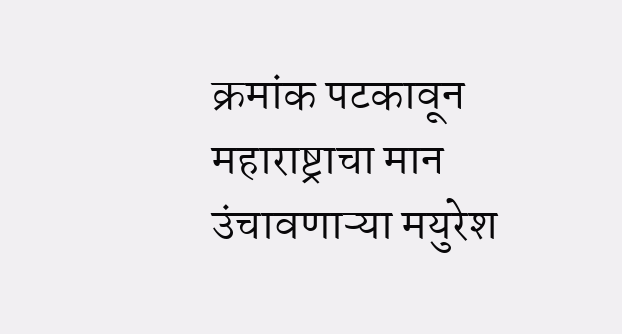क्रमांक पटकावून महाराष्ट्राचा मान उंचावणाऱ्या मयुरेश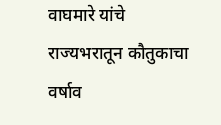वाघमारे यांचे राज्यभरातून कौतुकाचा वर्षाव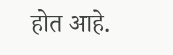होत आहे.